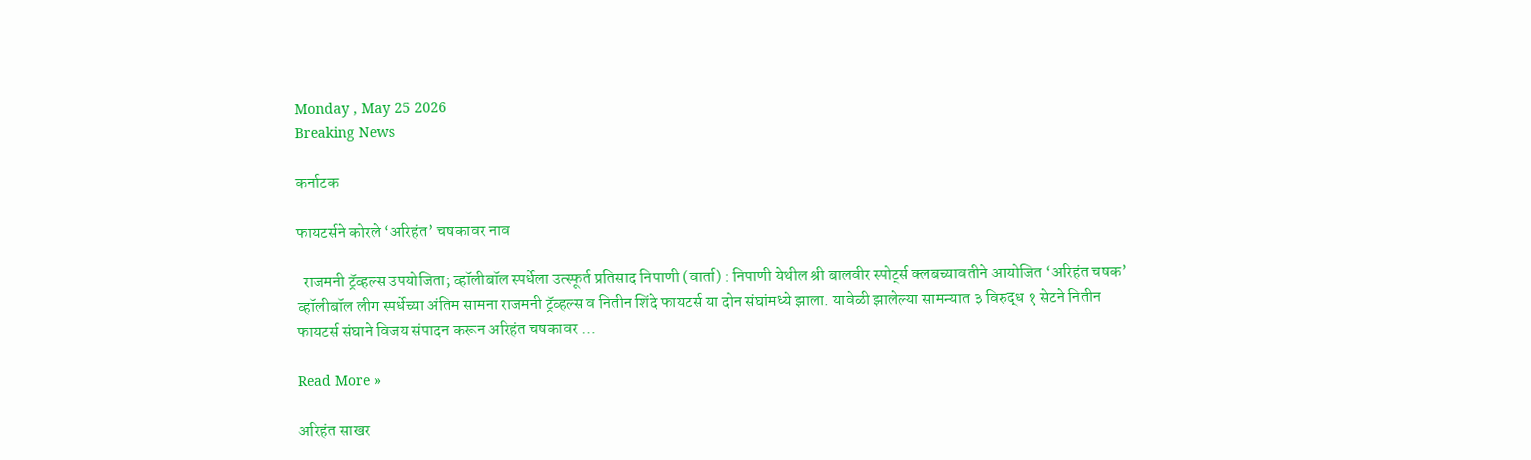Monday , May 25 2026
Breaking News

कर्नाटक

फायटर्सने कोरले ‘अरिहंत’ चषकावर नाव

  राजमनी ट्रॅव्हल्स उपयोजिता; व्हॉलीबॉल स्पर्धेला उत्स्फूर्त प्रतिसाद निपाणी (वार्ता) : निपाणी येथील श्री बालवीर स्पोर्ट्स क्लबच्यावतीने आयोजित ‘अरिहंत चषक’ व्हॉलीबॉल लीग स्पर्धेच्या अंतिम सामना राजमनी ट्रॅव्हल्स व नितीन शिंदे फायटर्स या दोन संघांमध्ये झाला. यावेळी झालेल्या सामन्यात ३ विरुद्ध १ सेटने नितीन फायटर्स संघाने विजय संपादन करून अरिहंत चषकावर …

Read More »

अरिहंत साखर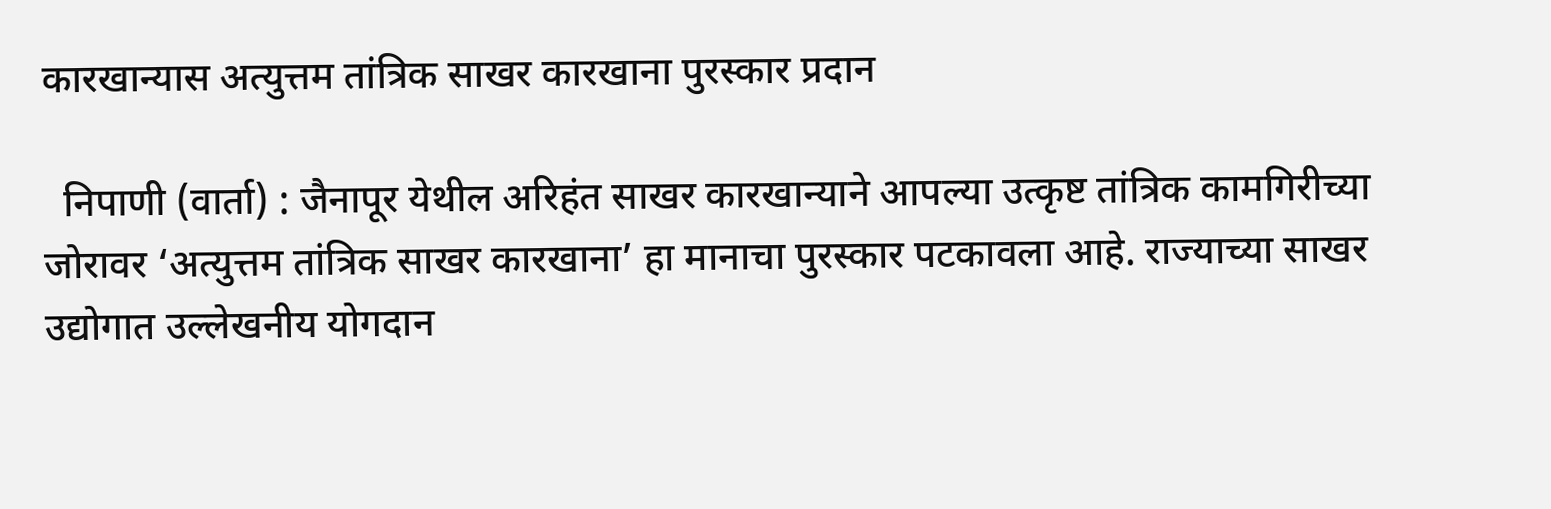कारखान्यास अत्युत्तम तांत्रिक साखर कारखाना पुरस्कार प्रदान

  निपाणी (वार्ता) : जैनापूर येथील अरिहंत साखर कारखान्याने आपल्या उत्कृष्ट तांत्रिक कामगिरीच्या जोरावर ‘अत्युत्तम तांत्रिक साखर कारखाना’ हा मानाचा पुरस्कार पटकावला आहे. राज्याच्या साखर उद्योगात उल्लेखनीय योगदान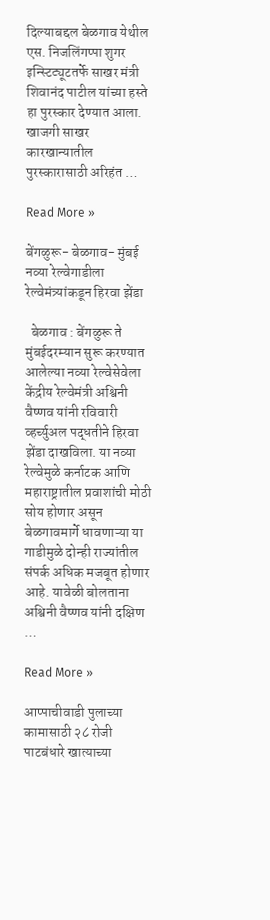दिल्याबद्दल बेळगाव येथील एस. निजलिंगप्पा शुगर इन्स्टिट्यूटतर्फे साखर मंत्री शिवानंद पाटील यांच्या हस्ते हा पुरस्कार देण्यात आला. खाजगी साखर कारखान्यातील पुरस्कारासाठी अरिहंत …

Read More »

बेंगळुरू- बेळगाव- मुंबई नव्या रेल्वेगाडीला रेल्वेमंत्र्यांकडून हिरवा झेंडा

  बेळगाव : बेंगळुरू ते मुंबईदरम्यान सुरू करण्यात आलेल्या नव्या रेल्वेसेवेला केंद्रीय रेल्वेमंत्री अश्विनी वैष्णव यांनी रविवारी व्हर्च्युअल पद्धतीने हिरवा झेंडा दाखविला. या नव्या रेल्वेमुळे कर्नाटक आणि महाराष्ट्रातील प्रवाशांची मोठी सोय होणार असून बेळगावमार्गे धावणाऱ्या या गाडीमुळे दोन्ही राज्यांतील संपर्क अधिक मजबूत होणार आहे. यावेळी बोलताना अश्विनी वैष्णव यांनी दक्षिण …

Read More »

आप्पाचीवाडी पुलाच्या कामासाठी २८ रोजी पाटबंधारे खात्याच्या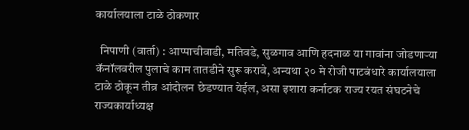कार्यालयाला टाळे ठोकणार

  निपाणी (वार्ता) : आप्पाचीवाडी, मतिवडे, सुळगाव आणि हदनाळ या गावांना जोडणाऱ्या कॅनॉलवरील पुलाचे काम तातडीने सुरू करावे, अन्यथा २० मे रोजी पाटबंधारे कार्यालयाला टाळे ठोकून तीव्र आंदोलन छेडण्यात येईल, असा इशारा कर्नाटक राज्य रयत संघटनेचे राज्यकार्याध्यक्ष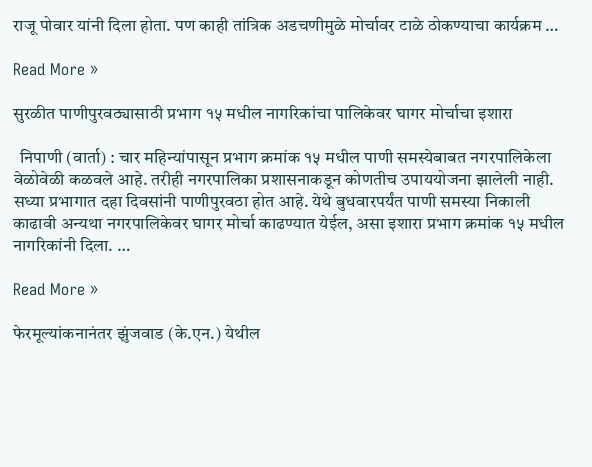राजू पोवार यांनी दिला होता. पण काही तांत्रिक अडचणीमुळे मोर्चावर टाळे ठोकण्याचा कार्यक्रम …

Read More »

सुरळीत पाणीपुरवठ्यासाठी प्रभाग १५ मधील नागरिकांचा पालिकेवर घागर मोर्चाचा इशारा

  निपाणी (वार्ता) : चार महिन्यांपासून प्रभाग क्रमांक १५ मधील पाणी समस्येबाबत नगरपालिकेला वेळोवेळी कळवले आहे. तरीही नगरपालिका प्रशासनाकडून कोणतीच उपाययोजना झालेली नाही. सध्या प्रभागात दहा दिवसांनी पाणीपुरवठा होत आहे. येथे बुधवारपर्यंत पाणी समस्या निकाली काढावी अन्यथा नगरपालिकेवर घागर मोर्चा काढण्यात येईल, असा इशारा प्रभाग क्रमांक १५ मधील नागरिकांनी दिला. …

Read More »

फेरमूल्यांकनानंतर झुंजवाड (के.एन.) येथील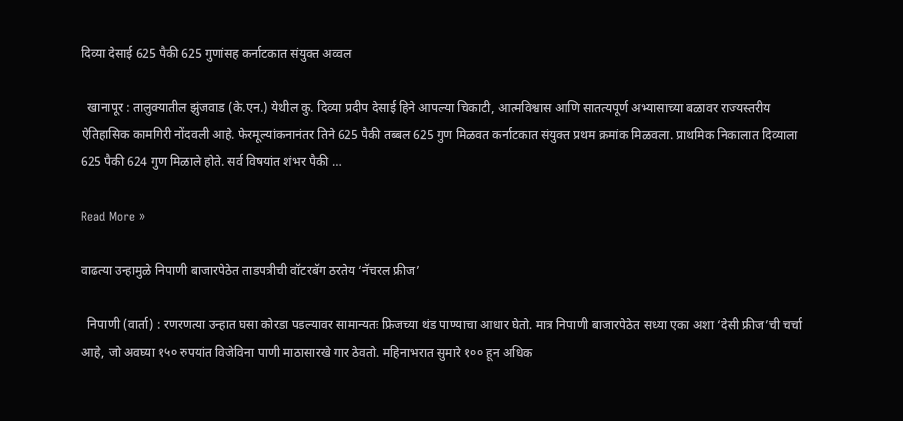दिव्या देसाई 625 पैकी 625 गुणांसह कर्नाटकात संयुक्त अव्वल

  खानापूर : तालुक्यातील झुंजवाड (के.एन.) येथील कु. दिव्या प्रदीप देसाई हिने आपल्या चिकाटी, आत्मविश्वास आणि सातत्यपूर्ण अभ्यासाच्या बळावर राज्यस्तरीय ऐतिहासिक कामगिरी नोंदवली आहे. फेरमूल्यांकनानंतर तिने 625 पैकी तब्बल 625 गुण मिळवत कर्नाटकात संयुक्त प्रथम क्रमांक मिळवला. प्राथमिक निकालात दिव्याला 625 पैकी 624 गुण मिळाले होते. सर्व विषयांत शंभर पैकी …

Read More »

वाढत्या उन्हामुळे निपाणी बाजारपेठेत ताडपत्रीची वॉटरबॅग ठरतेय ‘नॅचरल फ्रीज’

  निपाणी (वार्ता) : रणरणत्या उन्हात घसा कोरडा पडल्यावर सामान्यतः फ्रिजच्या थंड पाण्याचा आधार घेतो. मात्र निपाणी बाजारपेठेत सध्या एका अशा ‘देसी फ्रीज’ची चर्चा आहे, जो अवघ्या १५० रुपयांत विजेविना पाणी माठासारखे गार ठेवतो. महिनाभरात सुमारे १०० हून अधिक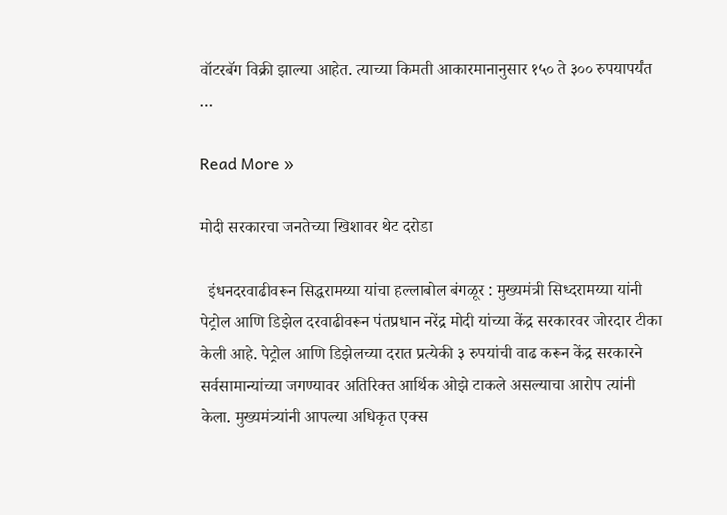वॉटरबॅग विक्री झाल्या आहेत. त्याच्या किमती आकारमानानुसार १५० ते ३०० रुपयापर्यंत …

Read More »

मोदी सरकारचा जनतेच्या खिशावर थेट दरोडा

  इंधनदरवाढीवरून सिद्धरामय्या यांचा हल्लाबोल बंगळूर : मुख्यमंत्री सिध्दरामय्या यांनी पेट्रोल आणि डिझेल दरवाढीवरून पंतप्रधान नरेंद्र मोदी यांच्या केंद्र सरकारवर जोरदार टीका केली आहे. पेट्रोल आणि डिझेलच्या दरात प्रत्येकी ३ रुपयांची वाढ करून केंद्र सरकारने सर्वसामान्यांच्या जगण्यावर अतिरिक्त आर्थिक ओझे टाकले असल्याचा आरोप त्यांनी केला. मुख्यमंत्र्यांनी आपल्या अधिकृत एक्स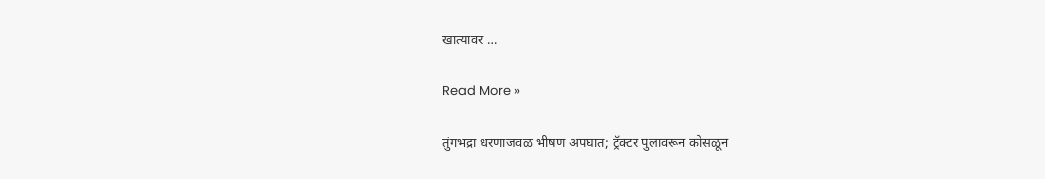खात्यावर …

Read More »

तुंगभद्रा धरणाजवळ भीषण अपघात; ट्रॅक्टर पुलावरून कोसळून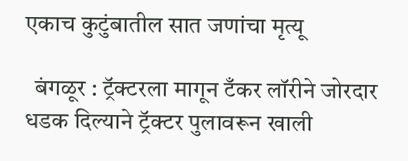एकाच कुटुंबातील सात जणांचा मृत्यू

  बंगळूर : ट्रॅक्टरला मागून टँकर लॉरीने जोरदार धडक दिल्याने ट्रॅक्टर पुलावरून खाली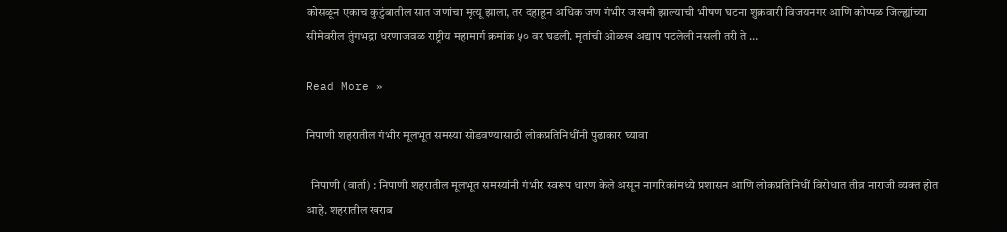कोसळून एकाच कुटुंबातील सात जणांचा मृत्यू झाला, तर दहाहून अधिक जण गंभीर जखमी झाल्याची भीषण घटना शुक्रवारी विजयनगर आणि कोप्पळ जिल्ह्यांच्या सीमेवरील तुंगभद्रा धरणाजवळ राष्ट्रीय महामार्ग क्रमांक ५० वर घडली. मृतांची ओळख अद्याप पटलेली नसली तरी ते …

Read More »

निपाणी शहरातील गंभीर मूलभूत समस्या सोडवण्यासाठी लोकप्रतिनिधींनी पुढाकार घ्यावा

  निपाणी (वार्ता) : निपाणी शहरातील मूलभूत समस्यांनी गंभीर स्वरूप धारण केले असून नागरिकांमध्ये प्रशासन आणि लोकप्रतिनिधीं विरोधात तीव्र नाराजी व्यक्त होत आहे. शहरातील खराब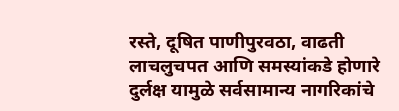रस्ते, दूषित पाणीपुरवठा, वाढती लाचलुचपत आणि समस्यांकडे होणारे दुर्लक्ष यामुळे सर्वसामान्य नागरिकांचे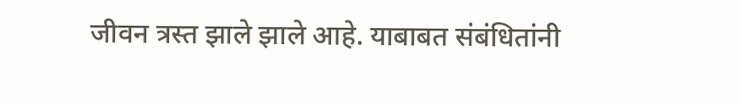जीवन त्रस्त झाले झाले आहे. याबाबत संबंधितांनी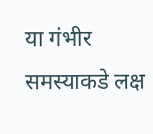या गंभीर समस्याकडे लक्ष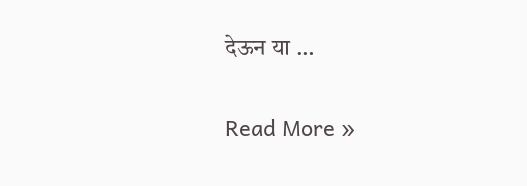देऊन या …

Read More »